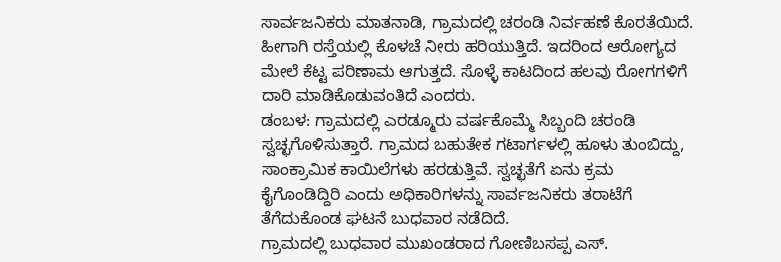ಸಾರ್ವಜನಿಕರು ಮಾತನಾಡಿ, ಗ್ರಾಮದಲ್ಲಿ ಚರಂಡಿ ನಿರ್ವಹಣೆ ಕೊರತೆಯಿದೆ. ಹೀಗಾಗಿ ರಸ್ತೆಯಲ್ಲಿ ಕೊಳಚೆ ನೀರು ಹರಿಯುತ್ತಿದೆ. ಇದರಿಂದ ಆರೋಗ್ಯದ ಮೇಲೆ ಕೆಟ್ಟ ಪರಿಣಾಮ ಆಗುತ್ತದೆ. ಸೊಳ್ಳೆ ಕಾಟದಿಂದ ಹಲವು ರೋಗಗಳಿಗೆ ದಾರಿ ಮಾಡಿಕೊಡುವಂತಿದೆ ಎಂದರು.
ಡಂಬಳ: ಗ್ರಾಮದಲ್ಲಿ ಎರಡ್ಮೂರು ವರ್ಷಕೊಮ್ಮೆ ಸಿಬ್ಬಂದಿ ಚರಂಡಿ ಸ್ವಚ್ಛಗೊಳಿಸುತ್ತಾರೆ. ಗ್ರಾಮದ ಬಹುತೇಕ ಗಟಾರ್ಗಳಲ್ಲಿ ಹೂಳು ತುಂಬಿದ್ದು, ಸಾಂಕ್ರಾಮಿಕ ಕಾಯಿಲೆಗಳು ಹರಡುತ್ತಿವೆ. ಸ್ವಚ್ಛತೆಗೆ ಏನು ಕ್ರಮ ಕೈಗೊಂಡಿದ್ದಿರಿ ಎಂದು ಅಧಿಕಾರಿಗಳನ್ನು ಸಾರ್ವಜನಿಕರು ತರಾಟೆಗೆ ತೆಗೆದುಕೊಂಡ ಘಟನೆ ಬುಧವಾರ ನಡೆದಿದೆ.
ಗ್ರಾಮದಲ್ಲಿ ಬುಧವಾರ ಮುಖಂಡರಾದ ಗೋಣಿಬಸಪ್ಪ ಎಸ್.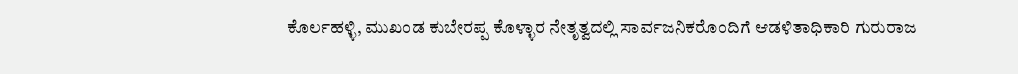ಕೊರ್ಲಹಳ್ಳಿ, ಮುಖಂಡ ಕುಬೇರಪ್ಪ ಕೊಳ್ಳಾರ ನೇತೃತ್ವದಲ್ಲಿ ಸಾರ್ವಜನಿಕರೊಂದಿಗೆ ಆಡಳಿತಾಧಿಕಾರಿ ಗುರುರಾಜ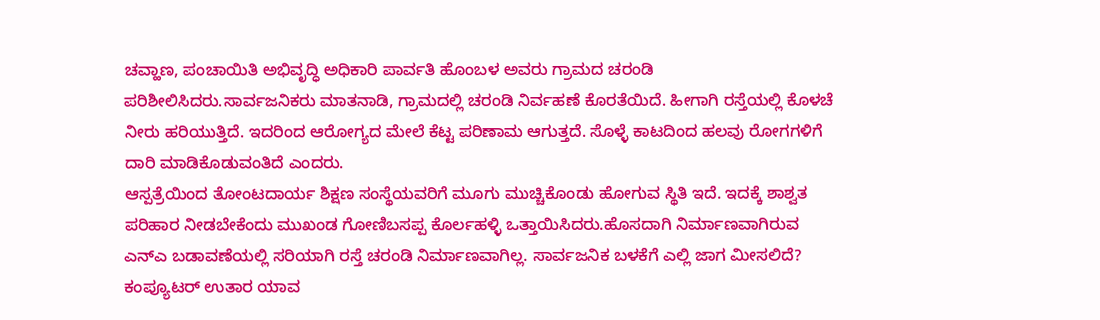ಚವ್ಹಾಣ, ಪಂಚಾಯಿತಿ ಅಭಿವೃದ್ಧಿ ಅಧಿಕಾರಿ ಪಾರ್ವತಿ ಹೊಂಬಳ ಅವರು ಗ್ರಾಮದ ಚರಂಡಿ ಪರಿಶೀಲಿಸಿದರು.ಸಾರ್ವಜನಿಕರು ಮಾತನಾಡಿ, ಗ್ರಾಮದಲ್ಲಿ ಚರಂಡಿ ನಿರ್ವಹಣೆ ಕೊರತೆಯಿದೆ. ಹೀಗಾಗಿ ರಸ್ತೆಯಲ್ಲಿ ಕೊಳಚೆ ನೀರು ಹರಿಯುತ್ತಿದೆ. ಇದರಿಂದ ಆರೋಗ್ಯದ ಮೇಲೆ ಕೆಟ್ಟ ಪರಿಣಾಮ ಆಗುತ್ತದೆ. ಸೊಳ್ಳೆ ಕಾಟದಿಂದ ಹಲವು ರೋಗಗಳಿಗೆ ದಾರಿ ಮಾಡಿಕೊಡುವಂತಿದೆ ಎಂದರು.
ಆಸ್ಪತ್ರೆಯಿಂದ ತೋಂಟದಾರ್ಯ ಶಿಕ್ಷಣ ಸಂಸ್ಥೆಯವರಿಗೆ ಮೂಗು ಮುಚ್ಚಿಕೊಂಡು ಹೋಗುವ ಸ್ಥಿತಿ ಇದೆ. ಇದಕ್ಕೆ ಶಾಶ್ವತ ಪರಿಹಾರ ನೀಡಬೇಕೆಂದು ಮುಖಂಡ ಗೋಣಿಬಸಪ್ಪ ಕೊರ್ಲಹಳ್ಳಿ ಒತ್ತಾಯಿಸಿದರು.ಹೊಸದಾಗಿ ನಿರ್ಮಾಣವಾಗಿರುವ ಎನ್ಎ ಬಡಾವಣೆಯಲ್ಲಿ ಸರಿಯಾಗಿ ರಸ್ತೆ ಚರಂಡಿ ನಿರ್ಮಾಣವಾಗಿಲ್ಲ. ಸಾರ್ವಜನಿಕ ಬಳಕೆಗೆ ಎಲ್ಲಿ ಜಾಗ ಮೀಸಲಿದೆ? ಕಂಪ್ಯೂಟರ್ ಉತಾರ ಯಾವ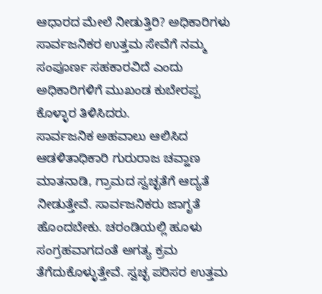ಆಧಾರದ ಮೇಲೆ ನೀಡುತ್ತಿರಿ? ಅಧಿಕಾರಿಗಳು ಸಾರ್ವಜನಿಕರ ಉತ್ತಮ ಸೇವೆಗೆ ನಮ್ಮ ಸಂಪೂರ್ಣ ಸಹಕಾರವಿದೆ ಎಂದು ಅಧಿಕಾರಿಗಳಿಗೆ ಮುಖಂಡ ಕುಬೇರಪ್ಪ ಕೊಳ್ಳಾರ ತಿಳಿಸಿದರು.
ಸಾರ್ವಜನಿಕ ಅಹವಾಲು ಆಲಿಸಿದ ಆಡಳಿತಾಧಿಕಾರಿ ಗುರುರಾಜ ಚವ್ಹಾಣ ಮಾತನಾಡಿ, ಗ್ರಾಮದ ಸ್ವಚ್ಛತೆಗೆ ಆದ್ಯತೆ ನೀಡುತ್ತೇವೆ. ಸಾರ್ವಜನಿಕರು ಜಾಗೃತೆ ಹೊಂದಬೇಕು. ಚರಂಡಿಯಲ್ಲಿ ಹೂಳು ಸಂಗ್ರಹವಾಗದಂತೆ ಅಗತ್ಯ ಕ್ರಮ ತೆಗೆದುಕೊಳ್ಳುತ್ತೇವೆ. ಸ್ವಚ್ಛ ಪರಿಸರ ಉತ್ತಮ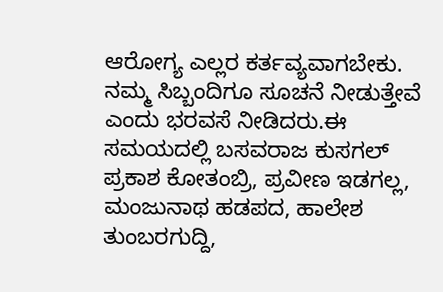ಆರೋಗ್ಯ ಎಲ್ಲರ ಕರ್ತವ್ಯವಾಗಬೇಕು. ನಮ್ಮ ಸಿಬ್ಬಂದಿಗೂ ಸೂಚನೆ ನೀಡುತ್ತೇವೆ ಎಂದು ಭರವಸೆ ನೀಡಿದರು.ಈ ಸಮಯದಲ್ಲಿ ಬಸವರಾಜ ಕುಸಗಲ್ ಪ್ರಕಾಶ ಕೋತಂಬ್ರಿ, ಪ್ರವೀಣ ಇಡಗಲ್ಲ, ಮಂಜುನಾಥ ಹಡಪದ, ಹಾಲೇಶ ತುಂಬರಗುದ್ದಿ,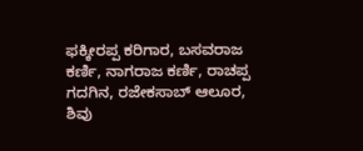ಫಕ್ಕೀರಪ್ಪ ಕರಿಗಾರ, ಬಸವರಾಜ ಕರ್ಣಿ, ನಾಗರಾಜ ಕರ್ಣಿ, ರಾಚಪ್ಪ ಗದಗಿನ, ರಜೇಕಸಾಬ್ ಆಲೂರ, ಶಿವು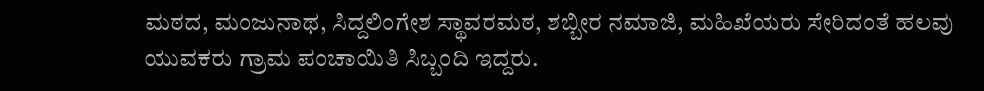ಮಠದ, ಮಂಜುನಾಥ, ಸಿದ್ದಲಿಂಗೇಶ ಸ್ಥಾವರಮಠ, ಶಬ್ಬೀರ ನಮಾಜಿ, ಮಹಿಖೆಯರು ಸೇರಿದಂತೆ ಹಲವು ಯುವಕರು ಗ್ರಾಮ ಪಂಚಾಯಿತಿ ಸಿಬ್ಬಂದಿ ಇದ್ದರು.